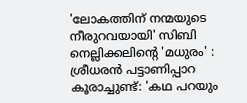'ലോകത്തിന് നന്മയുടെ നീരുറവയായി' സിബി നെല്ലിക്കലിന്റെ 'മധുരം' : ശ്രീധരൻ പട്ടാണിപ്പാറ
കൂരാച്ചുണ്ട്: 'കഥ പറയും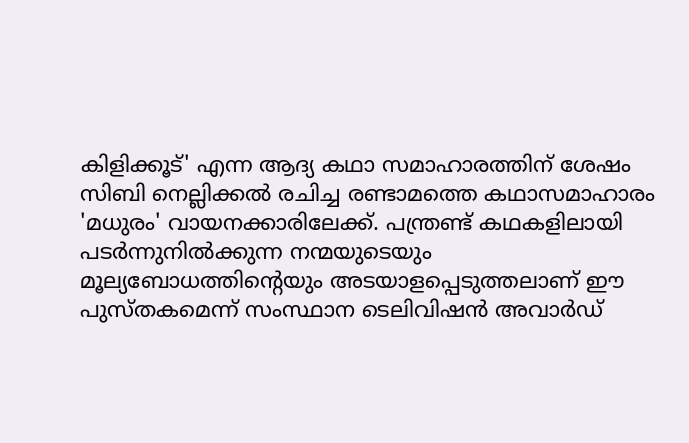കിളിക്കൂട്' എന്ന ആദ്യ കഥാ സമാഹാരത്തിന് ശേഷം സിബി നെല്ലിക്കൽ രചിച്ച രണ്ടാമത്തെ കഥാസമാഹാരം 'മധുരം' വായനക്കാരിലേക്ക്. പന്ത്രണ്ട് കഥകളിലായി പടർന്നുനിൽക്കുന്ന നന്മയുടെയും മൂല്യബോധത്തിന്റെയും അടയാളപ്പെടുത്തലാണ് ഈ പുസ്തകമെന്ന് സംസ്ഥാന ടെലിവിഷൻ അവാർഡ്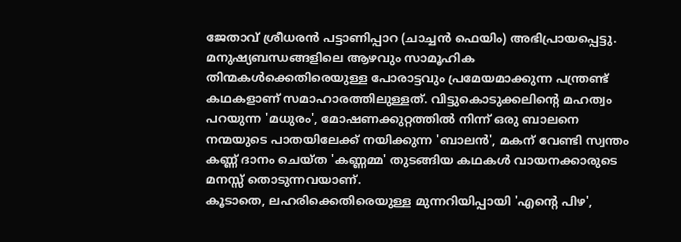ജേതാവ് ശ്രീധരൻ പട്ടാണിപ്പാറ (ചാച്ചൻ ഫെയിം) അഭിപ്രായപ്പെട്ടു.
മനുഷ്യബന്ധങ്ങളിലെ ആഴവും സാമൂഹിക തിന്മകൾക്കെതിരെയുള്ള പോരാട്ടവും പ്രമേയമാക്കുന്ന പന്ത്രണ്ട് കഥകളാണ് സമാഹാരത്തിലുള്ളത്. വിട്ടുകൊടുക്കലിന്റെ മഹത്വം പറയുന്ന 'മധുരം', മോഷണക്കുറ്റത്തിൽ നിന്ന് ഒരു ബാലനെ നന്മയുടെ പാതയിലേക്ക് നയിക്കുന്ന 'ബാലൻ', മകന് വേണ്ടി സ്വന്തം കണ്ണ് ദാനം ചെയ്ത 'കണ്ണമ്മ' തുടങ്ങിയ കഥകൾ വായനക്കാരുടെ മനസ്സ് തൊടുന്നവയാണ്.
കൂടാതെ, ലഹരിക്കെതിരെയുള്ള മുന്നറിയിപ്പായി 'എന്റെ പിഴ',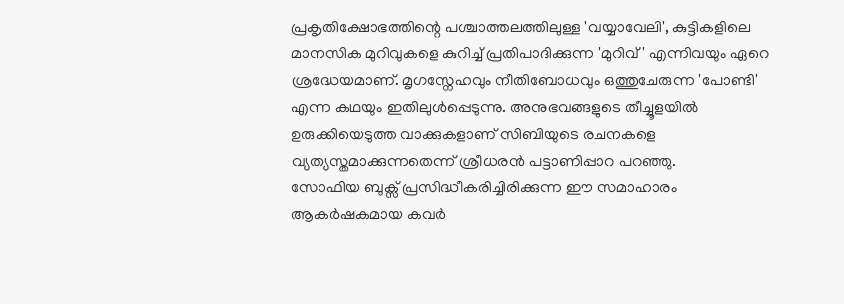പ്രകൃതിക്ഷോഭത്തിന്റെ പശ്ചാത്തലത്തിലുള്ള 'വയ്യാവേലി', കുട്ടികളിലെ മാനസിക മുറിവുകളെ കുറിച്ച് പ്രതിപാദിക്കുന്ന 'മുറിവ്' എന്നിവയും ഏറെ ശ്രദ്ധേയമാണ്. മൃഗസ്നേഹവും നീതിബോധവും ഒത്തുചേരുന്ന 'പോണ്ടി' എന്ന കഥയും ഇതിലുൾപ്പെടുന്നു. അനുഭവങ്ങളുടെ തീച്ചൂളയിൽ ഉരുക്കിയെടുത്ത വാക്കുകളാണ് സിബിയുടെ രചനകളെ വ്യത്യസ്തമാക്കുന്നതെന്ന് ശ്രീധരൻ പട്ടാണിപ്പാറ പറഞ്ഞു.
സോഫിയ ബുക്സ് പ്രസിദ്ധീകരിച്ചിരിക്കുന്ന ഈ സമാഹാരം ആകർഷകമായ കവർ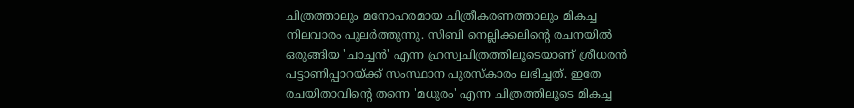ചിത്രത്താലും മനോഹരമായ ചിത്രീകരണത്താലും മികച്ച നിലവാരം പുലർത്തുന്നു. സിബി നെല്ലിക്കലിന്റെ രചനയിൽ ഒരുങ്ങിയ 'ചാച്ചൻ' എന്ന ഹ്രസ്വചിത്രത്തിലൂടെയാണ് ശ്രീധരൻ പട്ടാണിപ്പാറയ്ക്ക് സംസ്ഥാന പുരസ്കാരം ലഭിച്ചത്. ഇതേ രചയിതാവിന്റെ തന്നെ 'മധുരം' എന്ന ചിത്രത്തിലൂടെ മികച്ച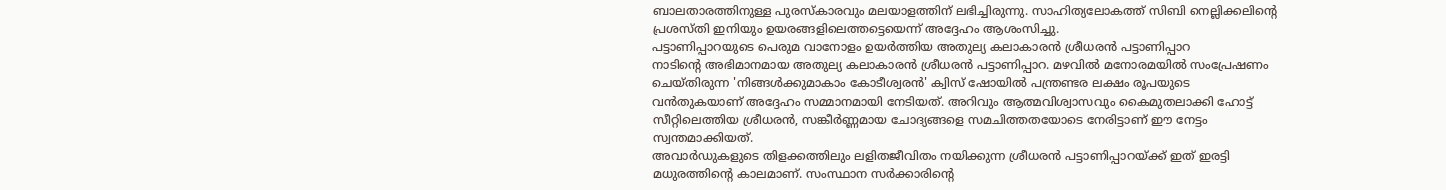ബാലതാരത്തിനുള്ള പുരസ്കാരവും മലയാളത്തിന് ലഭിച്ചിരുന്നു. സാഹിത്യലോകത്ത് സിബി നെല്ലിക്കലിന്റെ പ്രശസ്തി ഇനിയും ഉയരങ്ങളിലെത്തട്ടെയെന്ന് അദ്ദേഹം ആശംസിച്ചു.
പട്ടാണിപ്പാറയുടെ പെരുമ വാനോളം ഉയർത്തിയ അതുല്യ കലാകാരൻ ശ്രീധരൻ പട്ടാണിപ്പാറ
നാടിന്റെ അഭിമാനമായ അതുല്യ കലാകാരൻ ശ്രീധരൻ പട്ടാണിപ്പാറ. മഴവിൽ മനോരമയിൽ സംപ്രേഷണം ചെയ്തിരുന്ന 'നിങ്ങൾക്കുമാകാം കോടീശ്വരൻ' ക്വിസ് ഷോയിൽ പന്ത്രണ്ടര ലക്ഷം രൂപയുടെ വൻതുകയാണ് അദ്ദേഹം സമ്മാനമായി നേടിയത്. അറിവും ആത്മവിശ്വാസവും കൈമുതലാക്കി ഹോട്ട് സീറ്റിലെത്തിയ ശ്രീധരൻ, സങ്കീർണ്ണമായ ചോദ്യങ്ങളെ സമചിത്തതയോടെ നേരിട്ടാണ് ഈ നേട്ടം സ്വന്തമാക്കിയത്.
അവാർഡുകളുടെ തിളക്കത്തിലും ലളിതജീവിതം നയിക്കുന്ന ശ്രീധരൻ പട്ടാണിപ്പാറയ്ക്ക് ഇത് ഇരട്ടി മധുരത്തിന്റെ കാലമാണ്. സംസ്ഥാന സർക്കാരിന്റെ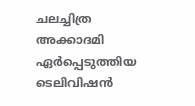ചലച്ചിത്ര അക്കാദമി ഏർപ്പെടുത്തിയ ടെലിവിഷൻ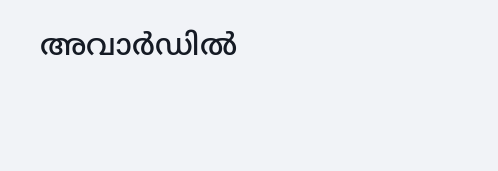അവാർഡിൽ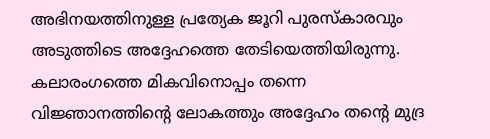അഭിനയത്തിനുള്ള പ്രത്യേക ജൂറി പുരസ്കാരവും അടുത്തിടെ അദ്ദേഹത്തെ തേടിയെത്തിയിരുന്നു. കലാരംഗത്തെ മികവിനൊപ്പം തന്നെ വിജ്ഞാനത്തിന്റെ ലോകത്തും അദ്ദേഹം തന്റെ മുദ്ര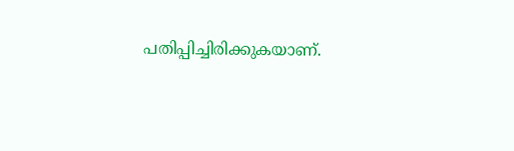പതിപ്പിച്ചിരിക്കുകയാണ്.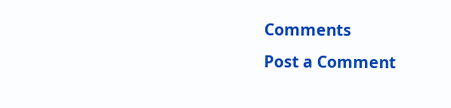Comments
Post a Comment